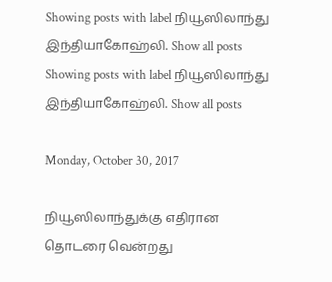Showing posts with label நியூஸிலாந்து இந்தியாகோஹ்லி. Show all posts
Showing posts with label நியூஸிலாந்து இந்தியாகோஹ்லி. Show all posts

Monday, October 30, 2017

நியூஸிலாந்துக்கு எதிரான தொடரை வென்றது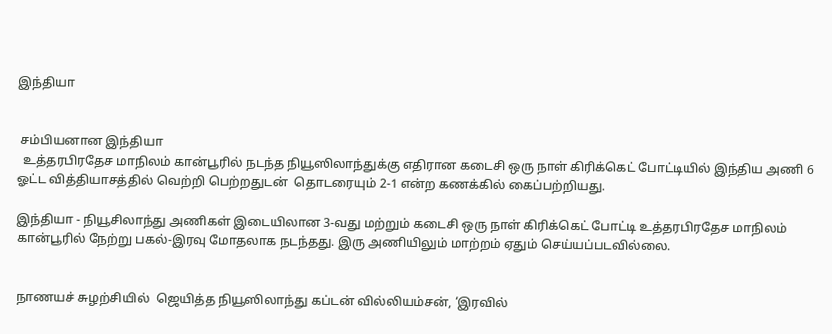இந்தியா


 சம்பியனான இந்தியா
  உத்தரபிரதேச மாநிலம் கான்பூரில் நடந்த நியூஸிலாந்துக்கு எதிரான கடைசி ஒரு நாள் கிரிக்கெட் போட்டியில் இந்திய அணி 6 ஓட்ட வித்தியாசத்தில் வெற்றி பெற்றதுடன்  தொடரையும் 2-1 என்ற கணக்கில் கைப்பற்றியது.

இந்தியா - நியூசிலாந்து அணிகள் இடையிலான 3-வது மற்றும் கடைசி ஒரு நாள் கிரிக்கெட் போட்டி உத்தரபிரதேச மாநிலம் கான்பூரில் நேற்று பகல்-இரவு மோதலாக நடந்தது. இரு அணியிலும் மாற்றம் ஏதும் செய்யப்படவில்லை.


நாணயச் சுழற்சியில்  ஜெயித்த நியூஸிலாந்து கப்டன் வில்லியம்சன், ‘இரவில்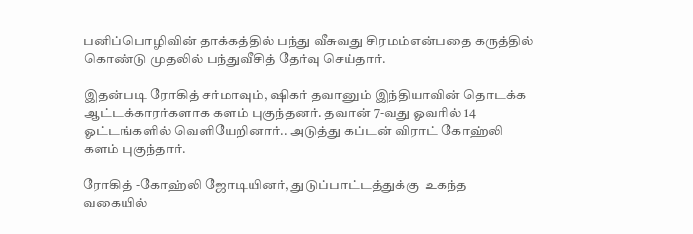பனிப்பொழிவின் தாக்கத்தில் பந்து வீசுவது சிரமம்என்பதை கருத்தில் கொண்டு முதலில் பந்துவீசித் தேர்வு செய்தார்.

இதன்படி ரோகித் சர்மாவும், ஷிகர் தவானும் இந்தியாவின் தொடக்க ஆட்டக்காரர்களாக களம் புகுந்தனர். தவான் 7-வது ஓவரில் 14  ஓட்டங்களில் வெளியேறினார்.. அடுத்து கப்டன் விராட் கோஹ்லி களம் புகுந்தார்.

ரோகித் -கோஹ்லி ஜோடியினர், துடுப்பாட்டத்துக்கு  உகந்த வகையில்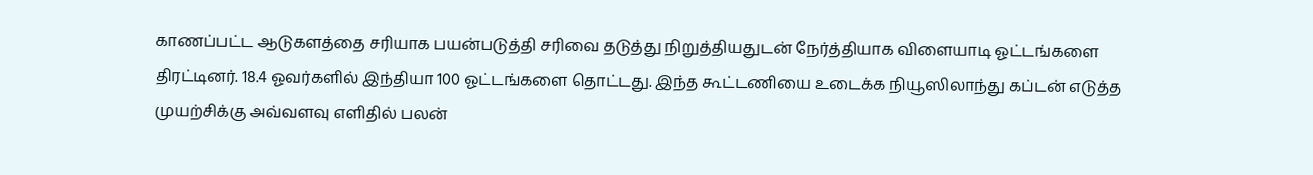காணப்பட்ட ஆடுகளத்தை சரியாக பயன்படுத்தி சரிவை தடுத்து நிறுத்தியதுடன் நேர்த்தியாக விளையாடி ஓட்டங்களை திரட்டினர். 18.4 ஓவர்களில் இந்தியா 100 ஓட்டங்களை தொட்டது. இந்த கூட்டணியை உடைக்க நியூஸிலாந்து கப்டன் எடுத்த முயற்சிக்கு அவ்வளவு எளிதில் பலன்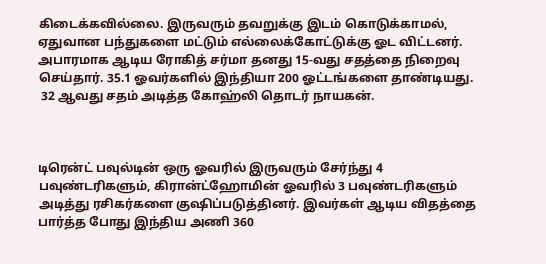கிடைக்கவில்லை. இருவரும் தவறுக்கு இடம் கொடுக்காமல், ஏதுவான பந்துகளை மட்டும் எல்லைக்கோட்டுக்கு ஓட விட்டனர். அபாரமாக ஆடிய ரோகித் சர்மா தனது 15-வது சதத்தை நிறைவு செய்தார். 35.1 ஓவர்களில் இந்தியா 200 ஓட்டங்களை தாண்டியது.
 32 ஆவது சதம் அடித்த கோஹ்லி தொடர் நாயகன்.



டிரென்ட் பவுல்டின் ஒரு ஓவரில் இருவரும் சேர்ந்து 4 பவுண்டரிகளும், கிரான்ட்ஹோமின் ஓவரில் 3 பவுண்டரிகளும் அடித்து ரசிகர்களை குஷிப்படுத்தினர். இவர்கள் ஆடிய விதத்தை பார்த்த போது இந்திய அணி 360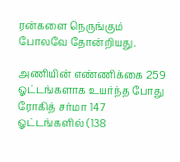ரன்களை நெருங்கும் போலவே தோன்றியது.

அணியின் எண்ணிக்கை 259  ஓட்டங்களாக உயர்ந்த போது ரோகித் சர்மா 147 ஓட்டங்களில் (138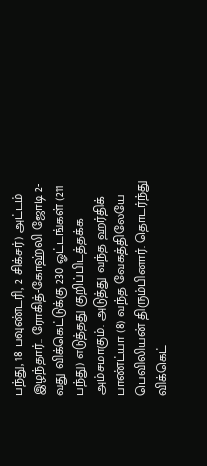பந்து, 18 பவுண்டரி, 2 சிக்சர்) அட்டம் இழந்தார்.. ரோகித்-கோஹ்லி ஜோடி 2-வது விக்கெட்டுக்கு 230 ஓட்டங்கள் (211 பந்து) எடுத்தது குறிப்பிடத்தக்க அம்சமாகும். அடுத்து வந்த ஹர்திக் பாண்ட்யா (8) வந்த வேகத்திலேயே பெவிலியன் திரும்பினார். தொடர்ந்து விக்கெட்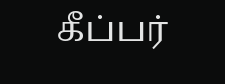கீப்பர்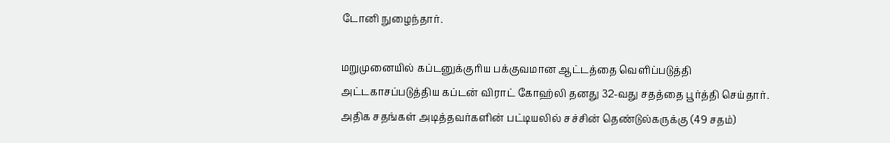டோனி நுழைந்தார்.

மறுமுனையில் கப்டனுக்குரிய பக்குவமான ஆட்டத்தை வெளிப்படுத்தி அட்டகாசப்படுத்திய கப்டன் விராட் கோஹ்லி தனது 32-வது சதத்தை பூர்த்தி செய்தார். அதிக சதங்கள் அடித்தவர்களின் பட்டியலில் சச்சின் தெண்டுல்கருக்கு (49 சதம்)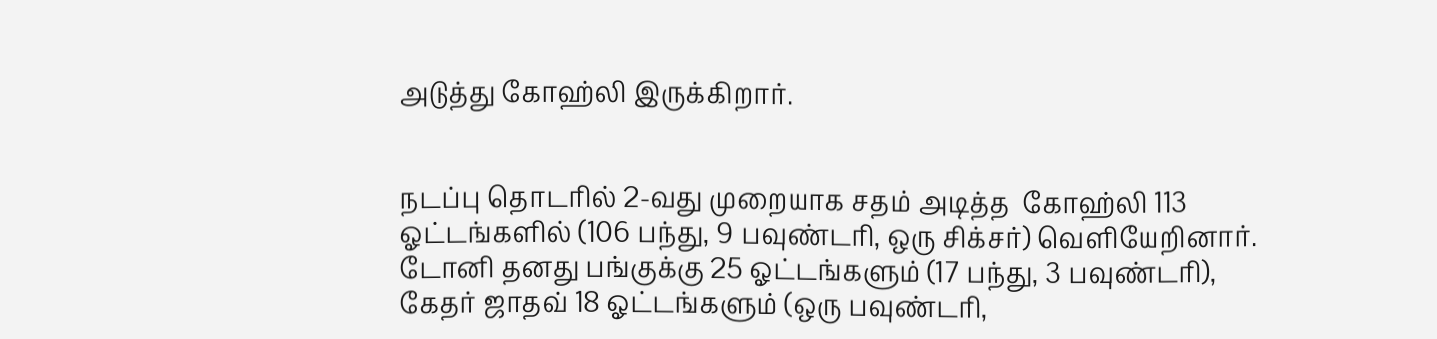அடுத்து கோஹ்லி இருக்கிறார்.


நடப்பு தொடரில் 2-வது முறையாக சதம் அடித்த  கோஹ்லி 113 ஓட்டங்களில் (106 பந்து, 9 பவுண்டரி, ஒரு சிக்சர்) வெளியேறினார். டோனி தனது பங்குக்கு 25 ஓட்டங்களும் (17 பந்து, 3 பவுண்டரி), கேதர் ஜாதவ் 18 ஓட்டங்களும் (ஒரு பவுண்டரி,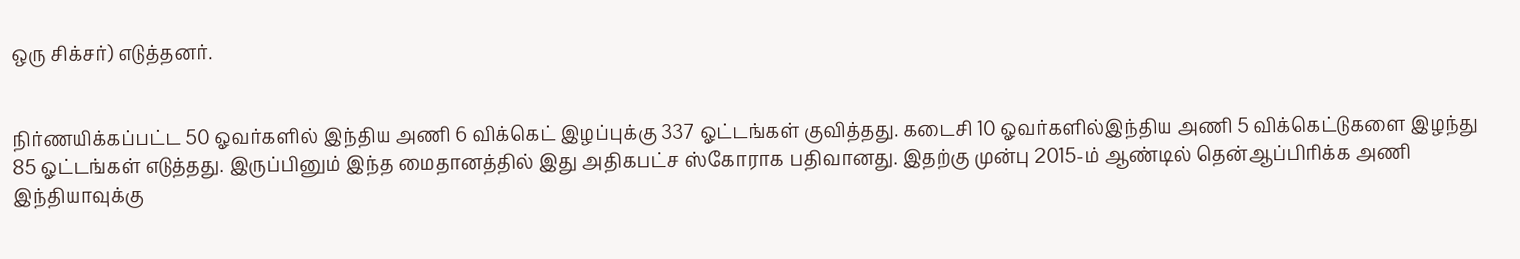ஒரு சிக்சர்) எடுத்தனர்.


நிர்ணயிக்கப்பட்ட 50 ஓவர்களில் இந்திய அணி 6 விக்கெட் இழப்புக்கு 337 ஓட்டங்கள் குவித்தது. கடைசி 10 ஓவர்களில்இந்திய அணி 5 விக்கெட்டுகளை இழந்து 85 ஓட்டங்கள் எடுத்தது. இருப்பினும் இந்த மைதானத்தில் இது அதிகபட்ச ஸ்கோராக பதிவானது. இதற்கு முன்பு 2015-ம் ஆண்டில் தென்ஆப்பிரிக்க அணி இந்தியாவுக்கு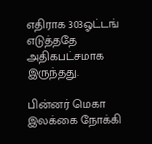எதிராக 303ஓட்டங் எடுத்ததே அதிகபட்சமாக இருந்தது.

பின்னர் மெகா இலக்கை நோக்கி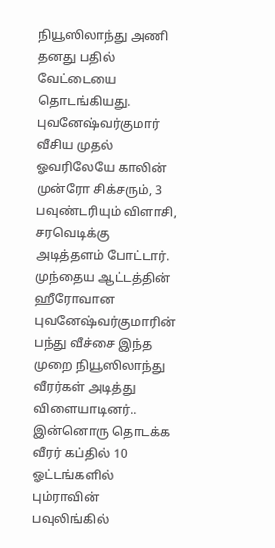நியூஸிலாந்து அணி தனது பதில் வேட்டையை தொடங்கியது. புவனேஷ்வர்குமார் வீசிய முதல் ஓவரிலேயே காலின் முன்ரோ சிக்சரும், 3 பவுண்டரியும் விளாசி, சரவெடிக்கு அடித்தளம் போட்டார். முந்தைய ஆட்டத்தின் ஹீரோவான புவனேஷ்வர்குமாரின் பந்து வீச்சை இந்த முறை நியூஸிலாந்து வீரர்கள் அடித்து விளையாடினர்.. இன்னொரு தொடக்க வீரர் கப்தில் 10 ஓட்டங்களில் பும்ராவின் பவுலிங்கில்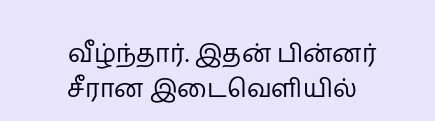வீழ்ந்தார். இதன் பின்னர் சீரான இடைவெளியில்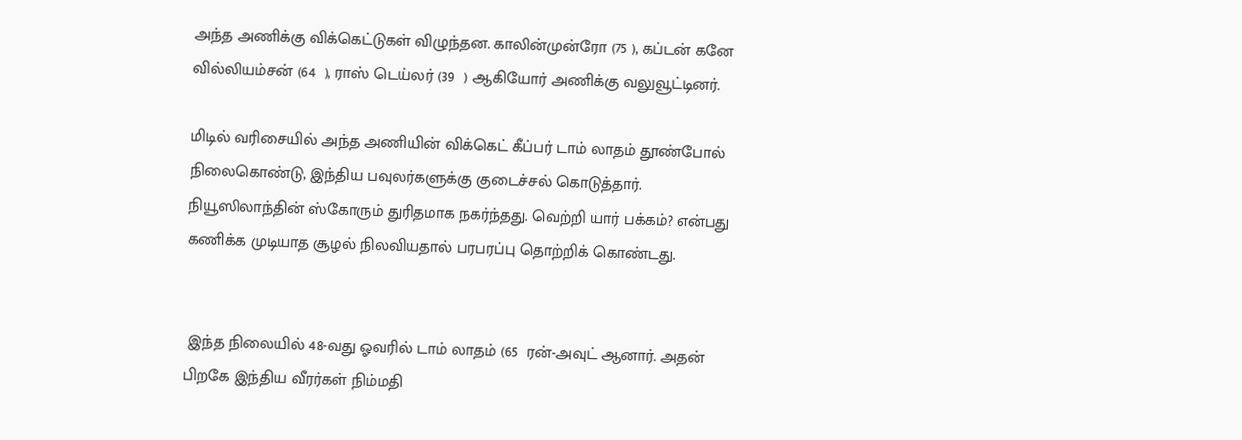அந்த அணிக்கு விக்கெட்டுகள் விழுந்தன. காலின்முன்ரோ (75 ), கப்டன் கனே வில்லியம்சன் (64  ), ராஸ் டெய்லர் (39  ) ஆகியோர் அணிக்கு வலுவூட்டினர்.

மிடில் வரிசையில் அந்த அணியின் விக்கெட் கீப்பர் டாம் லாதம் தூண்போல் நிலைகொண்டு, இந்திய பவுலர்களுக்கு குடைச்சல் கொடுத்தார். நியூஸிலாந்தின் ஸ்கோரும் துரிதமாக நகர்ந்தது. வெற்றி யார் பக்கம்? என்பது கணிக்க முடியாத சூழல் நிலவியதால் பரபரப்பு தொற்றிக் கொண்டது.


 இந்த நிலையில் 48-வது ஓவரில் டாம் லாதம் (65  ரன்-அவுட் ஆனார். அதன் பிறகே இந்திய வீரர்கள் நிம்மதி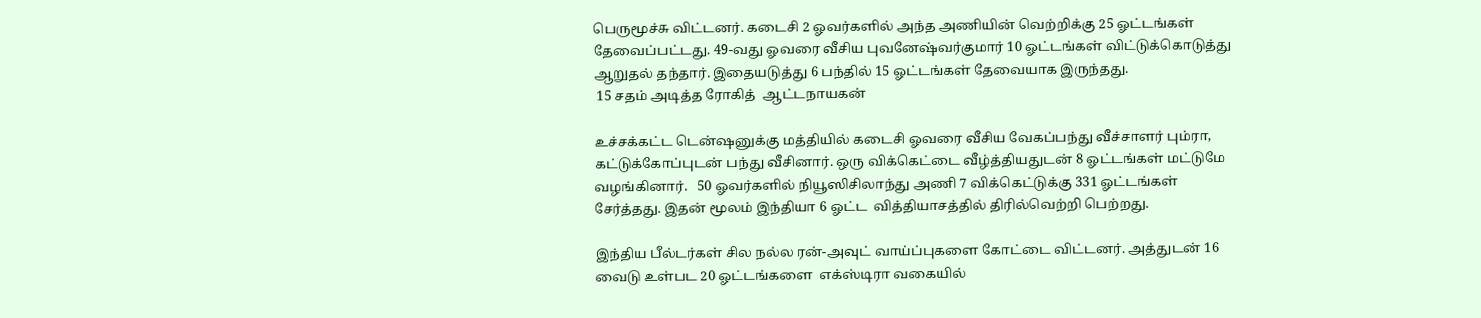பெருமூச்சு விட்டனர். கடைசி 2 ஓவர்களில் அந்த அணியின் வெற்றிக்கு 25 ஓட்டங்கள் தேவைப்பட்டது. 49-வது ஓவரை வீசிய புவனேஷ்வர்குமார் 10 ஓட்டங்கள் விட்டுக்கொடுத்து ஆறுதல் தந்தார். இதையடுத்து 6 பந்தில் 15 ஓட்டங்கள் தேவையாக இருந்தது.
 15 சதம் அடித்த ரோகித்  ஆட்டநாயகன்

உச்சக்கட்ட டென்ஷனுக்கு மத்தியில் கடைசி ஓவரை வீசிய வேகப்பந்து வீச்சாளர் பும்ரா, கட்டுக்கோப்புடன் பந்து வீசினார். ஒரு விக்கெட்டை வீழ்த்தியதுடன் 8 ஓட்டங்கள் மட்டுமே வழங்கினார்.   50 ஓவர்களில் நியூஸிசிலாந்து அணி 7 விக்கெட்டுக்கு 331 ஓட்டங்கள்  சேர்த்தது. இதன் மூலம் இந்தியா 6 ஓட்ட  வித்தியாசத்தில் திரில்வெற்றி பெற்றது.

இந்திய பீல்டர்கள் சில நல்ல ரன்-அவுட் வாய்ப்புகளை கோட்டை விட்டனர். அத்துடன் 16 வைடு உள்பட 20 ஓட்டங்களை  எக்ஸ்டிரா வகையில்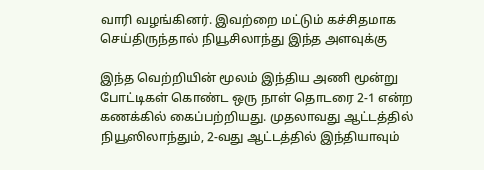வாரி வழங்கினர். இவற்றை மட்டும் கச்சிதமாக செய்திருந்தால் நியூசிலாந்து இந்த அளவுக்கு

இந்த வெற்றியின் மூலம் இந்திய அணி மூன்று போட்டிகள் கொண்ட ஒரு நாள் தொடரை 2-1 என்ற கணக்கில் கைப்பற்றியது. முதலாவது ஆட்டத்தில் நியூஸிலாந்தும், 2-வது ஆட்டத்தில் இந்தியாவும்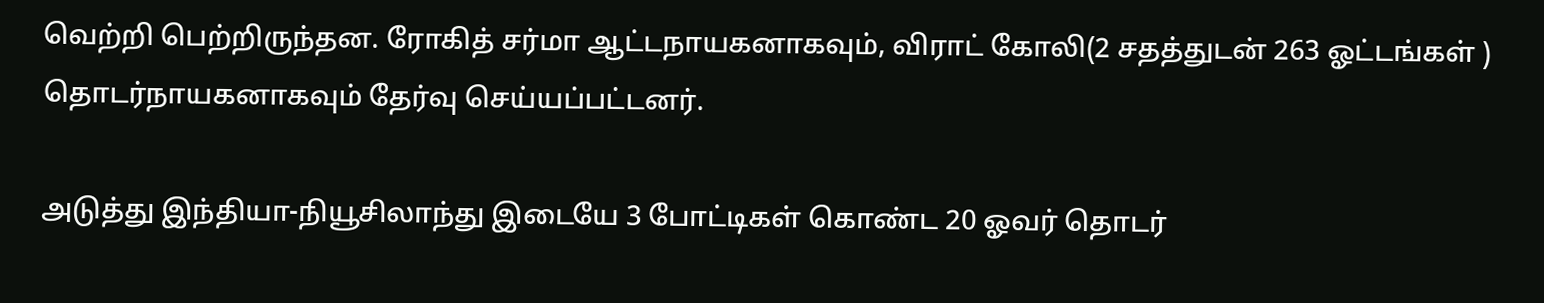வெற்றி பெற்றிருந்தன. ரோகித் சர்மா ஆட்டநாயகனாகவும், விராட் கோலி(2 சதத்துடன் 263 ஓட்டங்கள் ) தொடர்நாயகனாகவும் தேர்வு செய்யப்பட்டனர்.

அடுத்து இந்தியா-நியூசிலாந்து இடையே 3 போட்டிகள் கொண்ட 20 ஓவர் தொடர்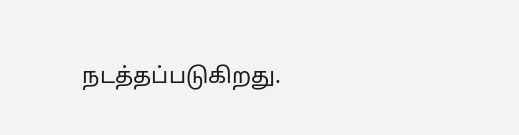நடத்தப்படுகிறது.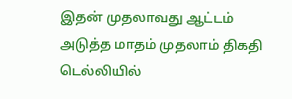இதன் முதலாவது ஆட்டம் அடுத்த மாதம் முதலாம் திகதி டெல்லியில்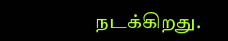நடக்கிறது.